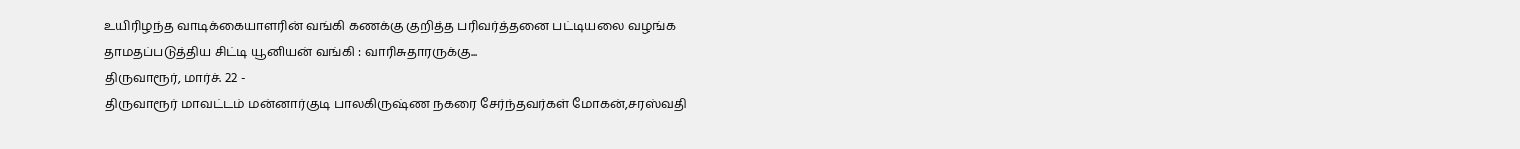உயிரிழந்த வாடிக்கையாளரின் வங்கி கணக்கு குறித்த பரிவர்த்தனை பட்டியலை வழங்க தாமதப்படுத்திய சிட்டி யூனியன் வங்கி : வாரிசுதாரருக்கு...
திருவாரூர், மார்ச். 22 -
திருவாரூர் மாவட்டம் மன்னார்குடி பாலகிருஷ்ண நகரை சேர்ந்தவர்கள் மோகன்,சரஸ்வதி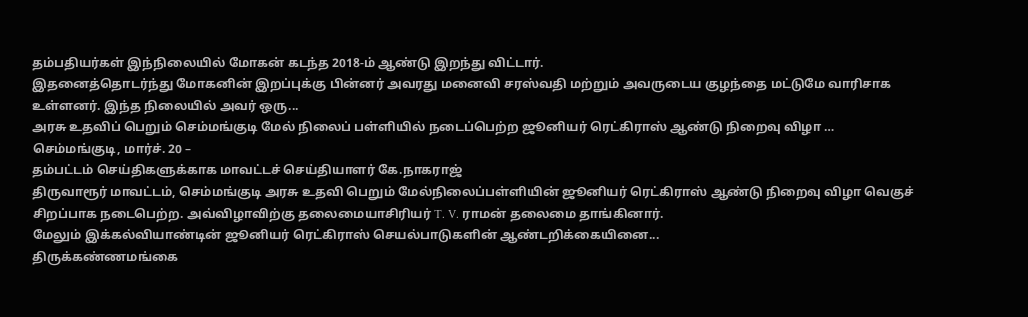தம்பதியர்கள் இந்நிலையில் மோகன் கடந்த 2018-ம் ஆண்டு இறந்து விட்டார்.
இதனைத்தொடர்ந்து மோகனின் இறப்புக்கு பின்னர் அவரது மனைவி சரஸ்வதி மற்றும் அவருடைய குழந்தை மட்டுமே வாரிசாக உள்ளனர். இந்த நிலையில் அவர் ஒரு...
அரசு உதவிப் பெறும் செம்மங்குடி மேல் நிலைப் பள்ளியில் நடைப்பெற்ற ஜூனியர் ரெட்கிராஸ் ஆண்டு நிறைவு விழா …
செம்மங்குடி, மார்ச். 20 –
தம்பட்டம் செய்திகளுக்காக மாவட்டச் செய்தியாளர் கே.நாகராஜ்
திருவாரூர் மாவட்டம், செம்மங்குடி அரசு உதவி பெறும் மேல்நிலைப்பள்ளியின் ஜூனியர் ரெட்கிராஸ் ஆண்டு நிறைவு விழா வெகுச் சிறப்பாக நடைபெற்ற. அவ்விழாவிற்கு தலைமையாசிரியர் T. V. ராமன் தலைமை தாங்கினார்.
மேலும் இக்கல்வியாண்டின் ஜூனியர் ரெட்கிராஸ் செயல்பாடுகளின் ஆண்டறிக்கையினை...
திருக்கண்ணமங்கை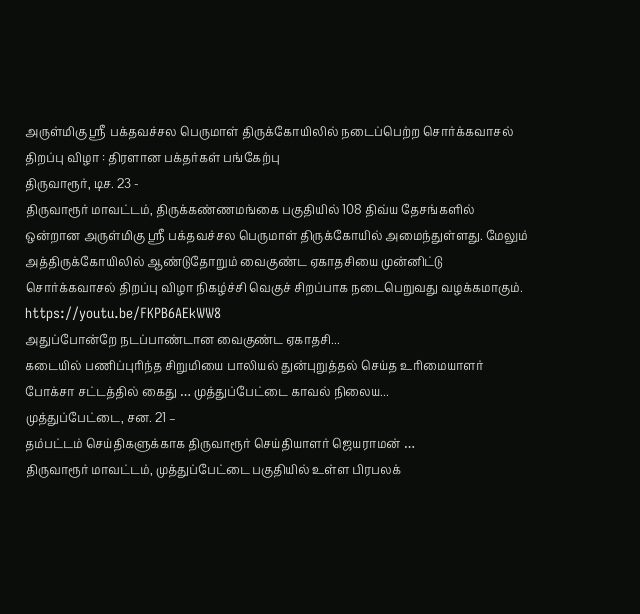அருள்மிகு ஸ்ரீ பக்தவச்சல பெருமாள் திருக்கோயிலில் நடைப்பெற்ற சொர்க்கவாசல் திறப்பு விழா : திரளான பக்தர்கள் பங்கேற்பு
திருவாரூர், டிச. 23 -
திருவாரூர் மாவட்டம், திருக்கண்ணமங்கை பகுதியில் 108 திவ்ய தேசங்களில் ஒன்றான அருள்மிகு ஸ்ரீ பக்தவச்சல பெருமாள் திருக்கோயில் அமைந்துள்ளது. மேலும் அத்திருக்கோயிலில் ஆண்டுதோறும் வைகுண்ட ஏகாதசியை முன்னிட்டு சொர்க்கவாசல் திறப்பு விழா நிகழ்ச்சி வெகுச் சிறப்பாக நடைபெறுவது வழக்கமாகும்.
https://youtu.be/FKPB6AEkWW8
அதுப்போன்றே நடப்பாண்டான வைகுண்ட ஏகாதசி...
கடையில் பணிப்புரிந்த சிறுமியை பாலியல் துன்புறுத்தல் செய்த உரிமையாளர் போக்சா சட்டத்தில் கைது … முத்துப்பேட்டை காவல் நிலைய...
முத்துப்பேட்டை, சன. 21 –
தம்பட்டம் செய்திகளுக்காக திருவாரூர் செய்தியாளர் ஜெயராமன் …
திருவாரூர் மாவட்டம், முத்துப்பேட்டை பகுதியில் உள்ள பிரபலக்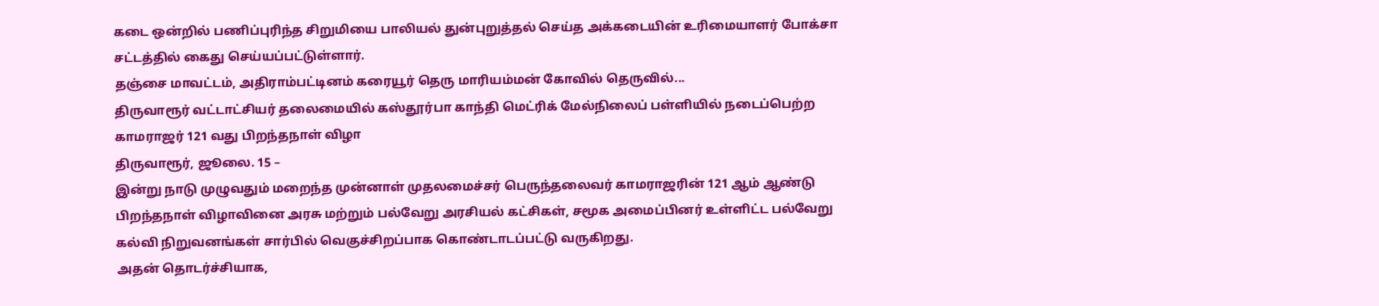கடை ஒன்றில் பணிப்புரிந்த சிறுமியை பாலியல் துன்புறுத்தல் செய்த அக்கடையின் உரிமையாளர் போக்சா சட்டத்தில் கைது செய்யப்பட்டுள்ளார்.
தஞ்சை மாவட்டம், அதிராம்பட்டினம் கரையூர் தெரு மாரியம்மன் கோவில் தெருவில்...
திருவாரூர் வட்டாட்சியர் தலைமையில் கஸ்தூர்பா காந்தி மெட்ரிக் மேல்நிலைப் பள்ளியில் நடைப்பெற்ற காமராஜர் 121 வது பிறந்தநாள் விழா
திருவாரூர், ஜூலை. 15 –
இன்று நாடு முழுவதும் மறைந்த முன்னாள் முதலமைச்சர் பெருந்தலைவர் காமராஜரின் 121 ஆம் ஆண்டு பிறந்தநாள் விழாவினை அரசு மற்றும் பல்வேறு அரசியல் கட்சிகள், சமூக அமைப்பினர் உள்ளிட்ட பல்வேறு கல்வி நிறுவனங்கள் சார்பில் வெகுச்சிறப்பாக கொண்டாடப்பட்டு வருகிறது.
அதன் தொடர்ச்சியாக,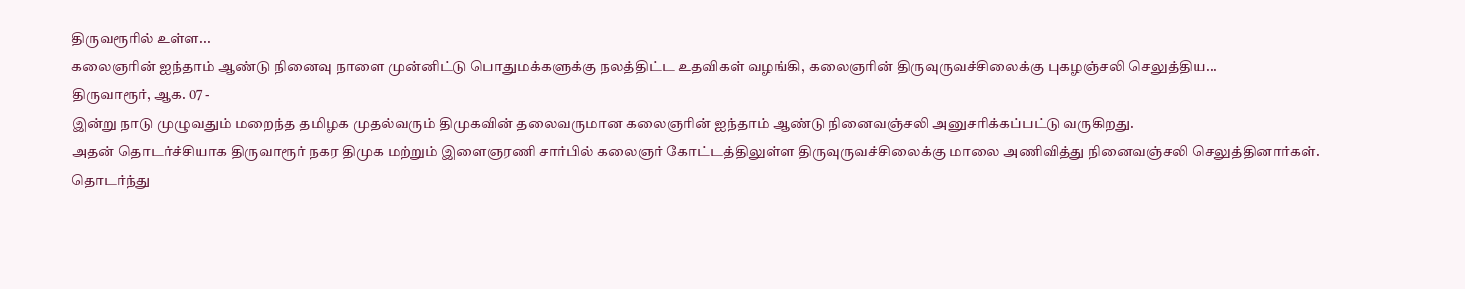திருவரூரில் உள்ள...
கலைஞரின் ஐந்தாம் ஆண்டு நினைவு நாளை முன்னிட்டு பொதுமக்களுக்கு நலத்திட்ட உதவிகள் வழங்கி, கலைஞரின் திருவுருவச்சிலைக்கு புகழஞ்சலி செலுத்திய...
திருவாரூர், ஆக. 07 -
இன்று நாடு முழுவதும் மறைந்த தமிழக முதல்வரும் திமுகவின் தலைவருமான கலைஞரின் ஐந்தாம் ஆண்டு நினைவஞ்சலி அனுசரிக்கப்பட்டு வருகிறது.
அதன் தொடர்ச்சியாக திருவாரூர் நகர திமுக மற்றும் இளைஞரணி சார்பில் கலைஞர் கோட்டத்திலுள்ள திருவுருவச்சிலைக்கு மாலை அணிவித்து நினைவஞ்சலி செலுத்தினார்கள். தொடர்ந்து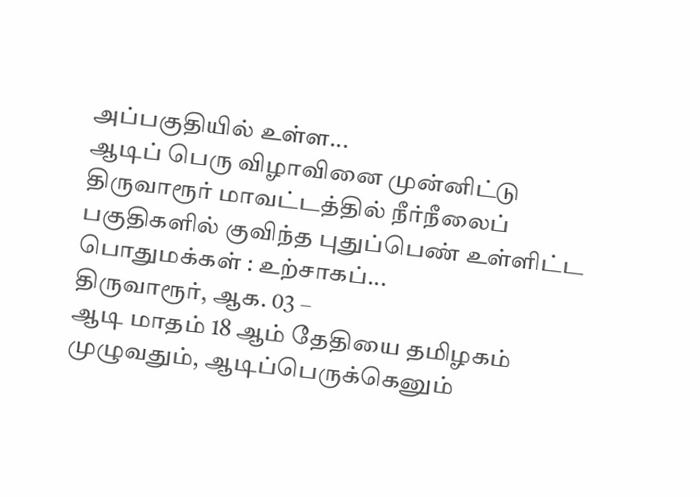அப்பகுதியில் உள்ள...
ஆடிப் பெரு விழாவினை முன்னிட்டு திருவாரூர் மாவட்டத்தில் நீர்நீலைப் பகுதிகளில் குவிந்த புதுப்பெண் உள்ளிட்ட பொதுமக்கள் : உற்சாகப்...
திருவாரூர், ஆக. 03 –
ஆடி மாதம் 18 ஆம் தேதியை தமிழகம் முழுவதும், ஆடிப்பெருக்கெனும்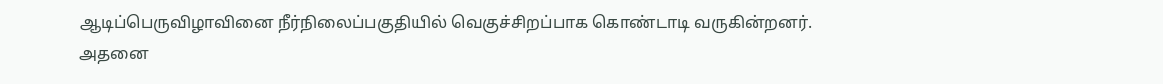ஆடிப்பெருவிழாவினை நீர்நிலைப்பகுதியில் வெகுச்சிறப்பாக கொண்டாடி வருகின்றனர்.
அதனை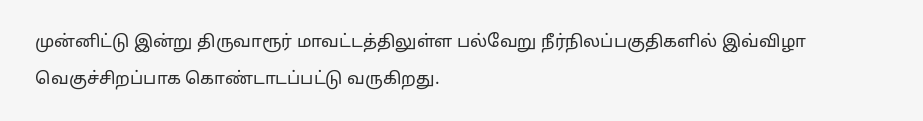முன்னிட்டு இன்று திருவாரூர் மாவட்டத்திலுள்ள பல்வேறு நீர்நிலப்பகுதிகளில் இவ்விழா வெகுச்சிறப்பாக கொண்டாடப்பட்டு வருகிறது.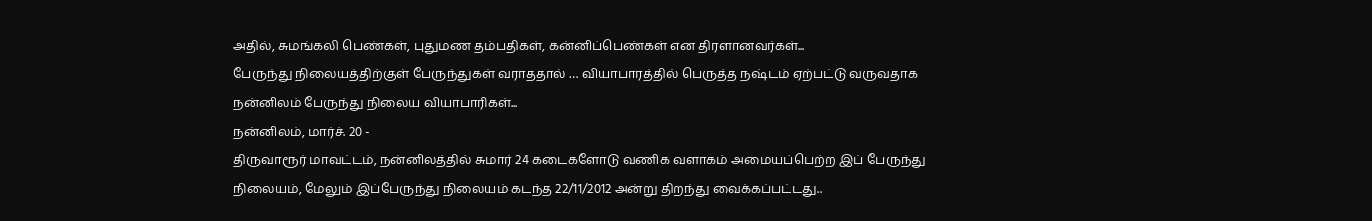அதில், சுமங்கலி பெண்கள், புதுமண தம்பதிகள், கன்னிப்பெண்கள் என திரளானவர்கள்...
பேருந்து நிலையத்திற்குள் பேருந்துகள் வராததால் … வியாபாரத்தில் பெருத்த நஷ்டம் ஏற்பட்டு வருவதாக நன்னிலம் பேருந்து நிலைய வியாபாரிகள்...
நன்னிலம், மார்ச். 20 -
திருவாரூர் மாவட்டம், நன்னிலத்தில் சுமார் 24 கடைகளோடு வணிக வளாகம் அமையப்பெற்ற இப் பேருந்து நிலையம், மேலும் இப்பேருந்து நிலையம் கடந்த 22/11/2012 அன்று திறந்து வைக்கப்பட்டது..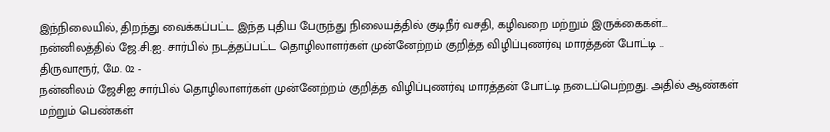இந்நிலையில், திறந்து வைக்கப்பட்ட இந்த புதிய பேருந்து நிலையத்தில் குடிநீர் வசதி, கழிவறை மற்றும் இருக்கைகள்...
நன்னிலத்தில் ஜே.சி.ஐ. சார்பில் நடத்தப்பட்ட தொழிலாளர்கள் முன்னேற்றம் குறித்த விழிப்புணர்வு மாரத்தன் போட்டி ..
திருவாரூர், மே. 02 -
நன்னிலம் ஜேசிஐ சார்பில் தொழிலாளர்கள் முன்னேற்றம் குறித்த விழிப்புணர்வு மாரத்தன் போட்டி நடைப்பெற்றது. அதில் ஆண்கள் மற்றும் பெண்கள்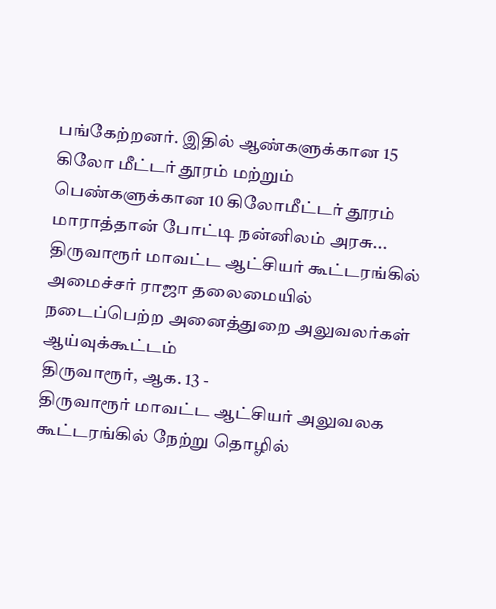பங்கேற்றனர். இதில் ஆண்களுக்கான 15 கிலோ மீட்டர் தூரம் மற்றும் பெண்களுக்கான 10 கிலோமீட்டர் தூரம் மாராத்தான் போட்டி நன்னிலம் அரசு...
திருவாரூர் மாவட்ட ஆட்சியர் கூட்டரங்கில் அமைச்சர் ராஜா தலைமையில் நடைப்பெற்ற அனைத்துறை அலுவலர்கள் ஆய்வுக்கூட்டம்
திருவாரூர், ஆக. 13 -
திருவாரூர் மாவட்ட ஆட்சியர் அலுவலக கூட்டரங்கில் நேற்று தொழில்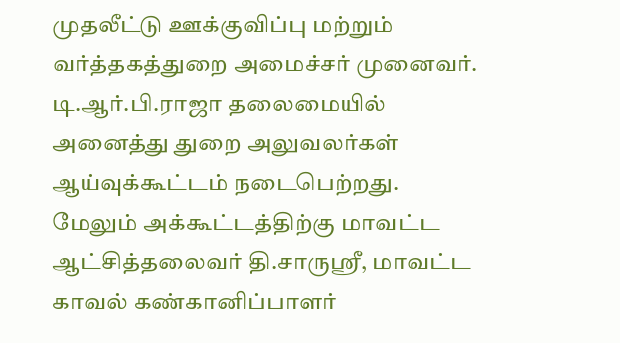முதலீட்டு ஊக்குவிப்பு மற்றும் வர்த்தகத்துறை அமைச்சர் முனைவர். டி.ஆர்.பி.ராஜா தலைமையில் அனைத்து துறை அலுவலர்கள் ஆய்வுக்கூட்டம் நடைபெற்றது.
மேலும் அக்கூட்டத்திற்கு மாவட்ட ஆட்சித்தலைவர் தி.சாருஸ்ரீ, மாவட்ட காவல் கண்கானிப்பாளர்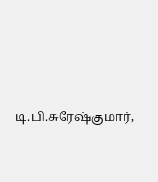டி.பி.சுரேஷ்குமார்,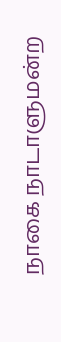நாகை நாடாளுமன்ற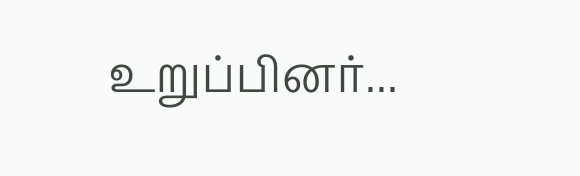உறுப்பினர்...